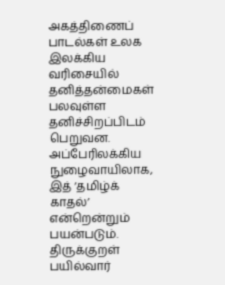அகத்திணைப் பாடல்கள் உலக இலக்கிய வரிசையில் தனித்தன்மைகள் பலவுள்ள தனிச்சிறப்பிடம் பெறுவன. அப்பேரிலக்கிய நுழைவாயிலாக, இத் ‘தமிழ்க் காதல்’ என்றென்றும் பயன்படும். திருக்குறள் பயில்வார்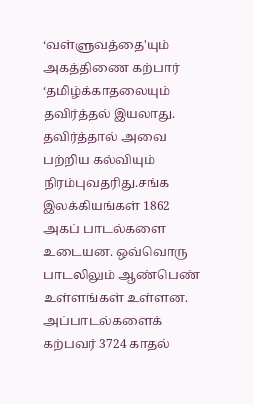‘வள்ளுவத்தை'யும் அகத்திணை கற்பார் ‘தமிழ்க்காதலையும் தவிர்த்தல் இயலாது. தவிர்த்தால் அவை பற்றிய கல்வியும் நிரம்புவதரிது.சங்க இலக்கியங்கள் 1862 அகப் பாடல்களை உடையன. ஒவ்வொரு பாடலிலும் ஆண்பெண் உள்ளங்கள் உள்ளன. அப்பாடல்களைக் கற்பவர் 3724 காதல்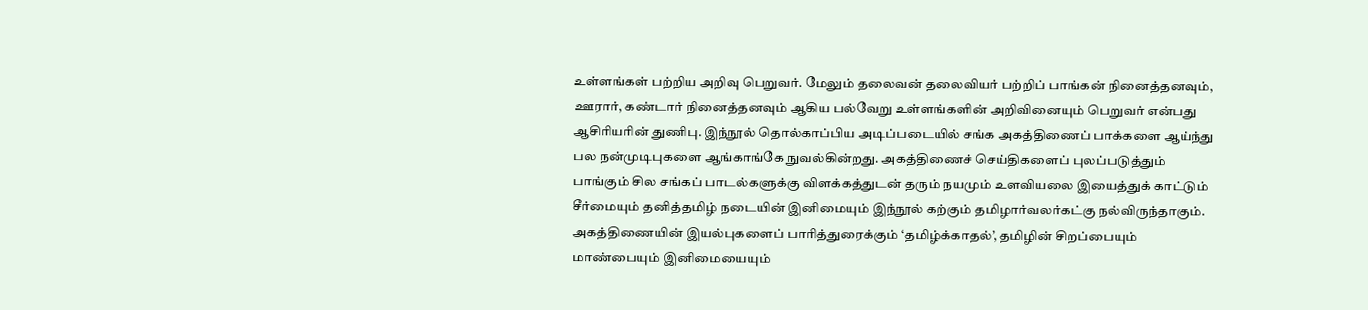உள்ளங்கள் பற்றிய அறிவு பெறுவர். மேலும் தலைவன் தலைவியர் பற்றிப் பாங்கன் நினைத்தனவும், ஊரார், கண்டார் நினைத்தனவும் ஆகிய பல்வேறு உள்ளங்களின் அறிவினையும் பெறுவர் என்பது ஆசிரியரின் துணிபு. இந்நூல் தொல்காப்பிய அடிப்படையில் சங்க அகத்திணைப் பாக்களை ஆய்ந்து பல நன்முடிபுகளை ஆங்காங்கே நுவல்கின்றது. அகத்திணைச் செய்திகளைப் புலப்படுத்தும் பாங்கும் சில சங்கப் பாடல்களுக்கு விளக்கத்துடன் தரும் நயமும் உளவியலை இயைத்துக் காட்டும் சீர்மையும் தனித்தமிழ் நடையின் இனிமையும் இந்நூல் கற்கும் தமிழார்வலர்கட்கு நல்விருந்தாகும். அகத்திணையின் இயல்புகளைப் பாரித்துரைக்கும் ‘தமிழ்க்காதல்’, தமிழின் சிறப்பையும் மாண்பையும் இனிமையையும்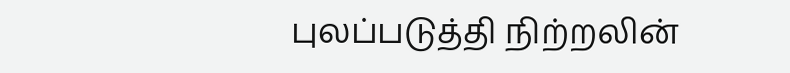புலப்படுத்தி நிற்றலின்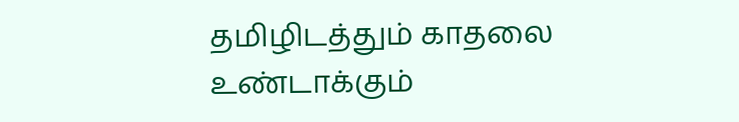தமிழிடத்தும் காதலை உண்டாக்கும்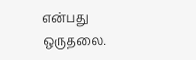என்பது ஒருதலை.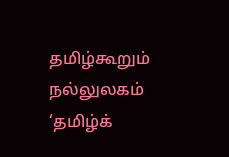தமிழ்கூறும் நல்லுலகம் ‘தமிழ்க்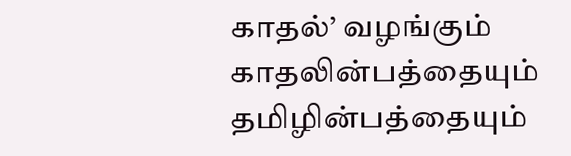காதல்’ வழங்கும் காதலின்பத்தையும் தமிழின்பத்தையும்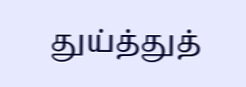துய்த்துத்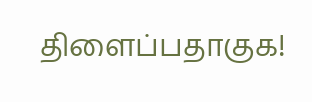திளைப்பதாகுக!